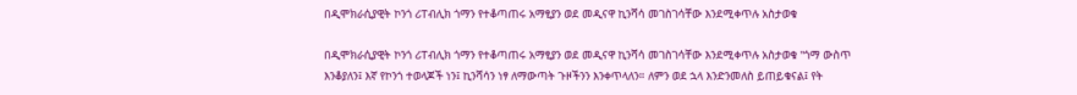በዲሞክራሲያዊት ኮንጎ ሪፐብሊክ ጎማን የተቆጣጠሩ አማፂያን ወደ መዲናዋ ኪንሻሳ መገስገሳቸው እንደሚቀጥሉ አስታወቁ

በዲሞክራሲያዊት ኮንጎ ሪፐብሊክ ጎማን የተቆጣጠሩ አማፂያን ወደ መዲናዋ ኪንሻሳ መገስገሳቸው እንደሚቀጥሉ አስታወቁ "ጎማ ውስጥ እንቆያለን፤ እኛ የኮንጎ ተወላጆች ነን፤ ኪንሻሳን ነፃ ለማውጣት ጉዞችንን እንቀጥላለን። ለምን ወደ ኋላ እንድንመለስ ይጠይቁናል፤ የት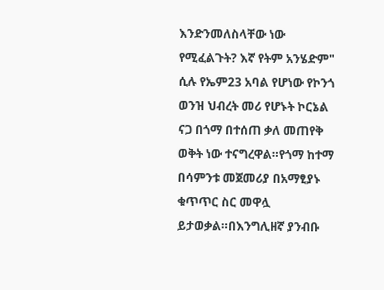እንድንመለስላቸው ነው የሚፈልጉት? እኛ የትም አንሄድም" ሲሉ የኤም23 አባል የሆነው የኮንጎ ወንዝ ህብረት መሪ የሆኑት ኮርኔል ናጋ በጎማ በተሰጠ ቃለ መጠየቅ ወቅት ነው ተናግረዋል።የጎማ ከተማ በሳምንቱ መጀመሪያ በአማፂያኑ ቁጥጥር ስር መዋሏ ይታወቃል።በእንግሊዘኛ ያንብቡ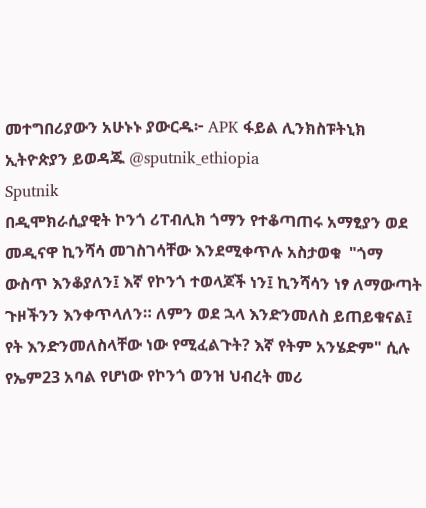መተግበሪያውን አሁኑኑ ያውርዱ፦ APK ፋይል ሊንክስፑትኒክ ኢትዮጵያን ይወዳጁ @sputnik_ethiopia
Sputnik
በዲሞክራሲያዊት ኮንጎ ሪፐብሊክ ጎማን የተቆጣጠሩ አማፂያን ወደ መዲናዋ ኪንሻሳ መገስገሳቸው እንደሚቀጥሉ አስታወቁ  "ጎማ ውስጥ እንቆያለን፤ እኛ የኮንጎ ተወላጆች ነን፤ ኪንሻሳን ነፃ ለማውጣት ጉዞችንን እንቀጥላለን። ለምን ወደ ኋላ እንድንመለስ ይጠይቁናል፤ የት እንድንመለስላቸው ነው የሚፈልጉት? እኛ የትም አንሄድም" ሲሉ የኤም23 አባል የሆነው የኮንጎ ወንዝ ህብረት መሪ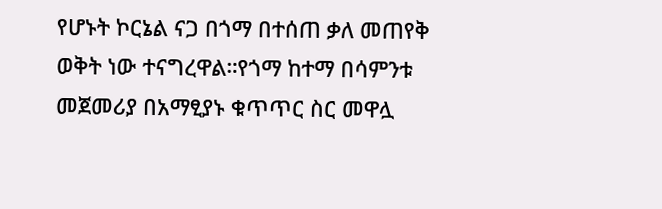የሆኑት ኮርኔል ናጋ በጎማ በተሰጠ ቃለ መጠየቅ ወቅት ነው ተናግረዋል።የጎማ ከተማ በሳምንቱ መጀመሪያ በአማፂያኑ ቁጥጥር ስር መዋሏ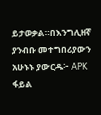ይታወቃል።በእንግሊዘኛ ያንብቡ መተግበሪያውን አሁኑኑ ያውርዱ፦ APK ፋይል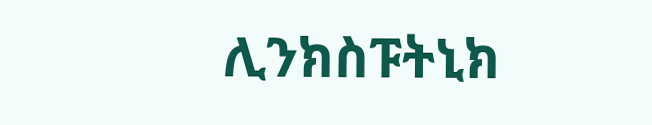ሊንክስፑትኒክ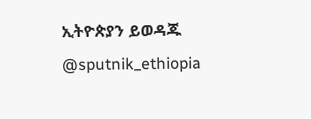ኢትዮጵያን ይወዳጁ @sputnik_ethiopia